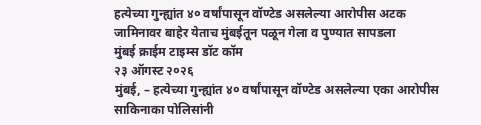हत्येच्या गुन्ह्यांत ४० वर्षांपासून वॉण्टेड असलेल्या आरोपीस अटक
जामिनावर बाहेर येताच मुंबईतून पळून गेला व पुण्यात सापडला
मुंबई क्राईम टाइम्स डॉट कॉम
२३ ऑगस्ट २०२६
मुंबई, – हत्येच्या गुन्ह्यांत ४० वर्षांपासून वॉण्टेड असलेल्या एका आरोपीस साकिनाका पोलिसांनी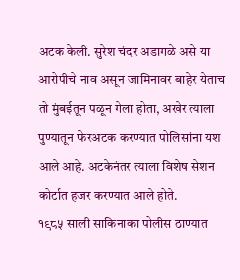अटक केली. सुरेश चंदर अडागळे असे या आरोपीचे नाव असून जामिनावर बाहेर येताच तो मुंबईतून पळून गेला होता, अखेर त्याला पुण्यातून फेरअटक करण्यात पोलिसांना यश आले आहे. अटकेनंतर त्याला विशेष सेशन कोर्टात हजर करण्यात आले होते.
१९८५ साली साकिनाका पोलीस ठाण्यात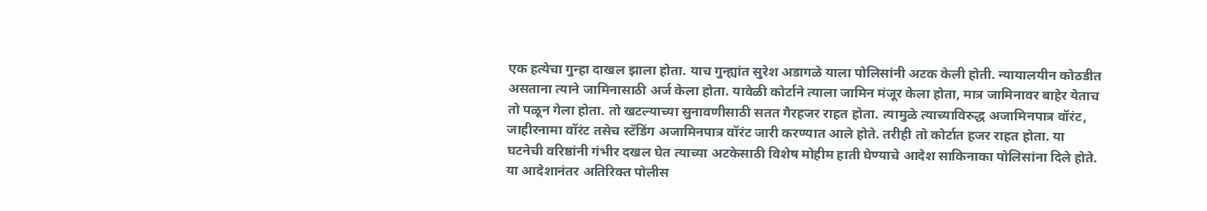एक हत्येचा गुन्हा दाखल झाला होता. याच गुन्ह्यांत सुरेश अडागळे याला पोलिसांनी अटक केली होती. न्यायालयीन कोठडीत असताना त्याने जामिनासाठी अर्ज केला होता. यावेळी कोर्टाने त्याला जामिन मंजूर केला होता, मात्र जामिनावर बाहेर येताच तो पळून गेला होता. तो खटल्याच्या सुनावणीसाठी सतत गैरहजर राहत होता. त्यामुळे त्याच्याविरुद्ध अजामिनपात्र वॉरंट, जाहीरनामा वॉरंट तसेच स्टॅडिंग अजामिनपात्र वॉरंट जारी करण्यात आले होते. तरीही तो कोर्टात हजर राहत होता. या घटनेची वरिष्ठांनी गंभीर दखल घेत त्याच्या अटकेसाठी विशेष मोहीम हाती घेण्याचे आदेश साकिनाका पोलिसांना दिले होते.
या आदेशानंतर अतिरिक्त पोलीस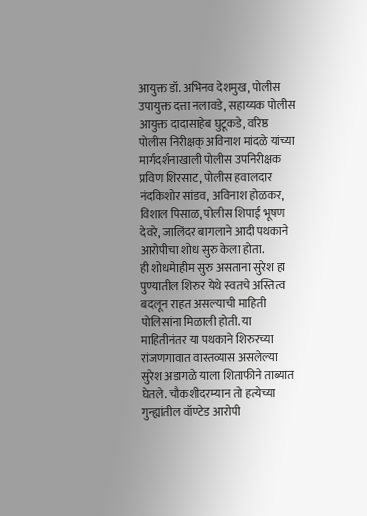आयुक्त डॉ. अभिनव देशमुख, पोलीस उपायुक्त दत्ता नलावडे, सहाय्यक पोलीस आयुक्त दादासाहेब घुटूकडे, वरिष्ठ पोलीस निरीक्षक् अविनाश मांदळे यांच्या मार्गदर्शनाखाली पोलीस उपनिरीक्षक प्रविण शिरसाट, पोलीस हवालदार नंदकिशोर सांडव, अविनाश होळकर, विशाल पिसाळ, पोलीस शिपाई भूषण देवरे, जालिंदर बागलाने आदी पथकाने आरोपीचा शोध सुरु केला होता.
ही शोधमेाहीम सुरु असताना सुरेश हा पुण्यातील शिरुर येथे स्वतचे अस्तित्व बदलून राहत असल्याची माहिती पोलिसांना मिळाली होती. या माहितीनंतर या पथकाने शिरुरच्या रांजणगावात वास्तव्यास असलेल्या सुरेश अडागळे याला शिताफीने ताब्यात घेतले. चौकशीदरम्यान तो हत्येच्या गुन्ह्यांतील वॉण्टेड आरोपी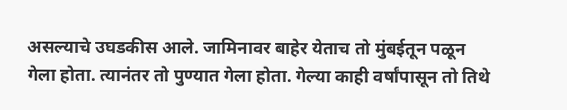असल्याचे उघडकीस आले. जामिनावर बाहेर येताच तो मुंबईतून पळून गेला होता. त्यानंतर तो पुण्यात गेला होता. गेल्या काही वर्षांपासून तो तिथे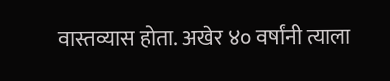वास्तव्यास होता. अखेर ४० वर्षांनी त्याला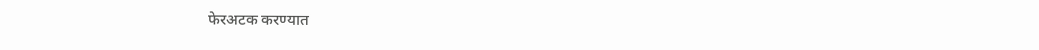फेरअटक करण्यात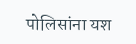पोलिसांना यश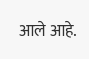आले आहे.